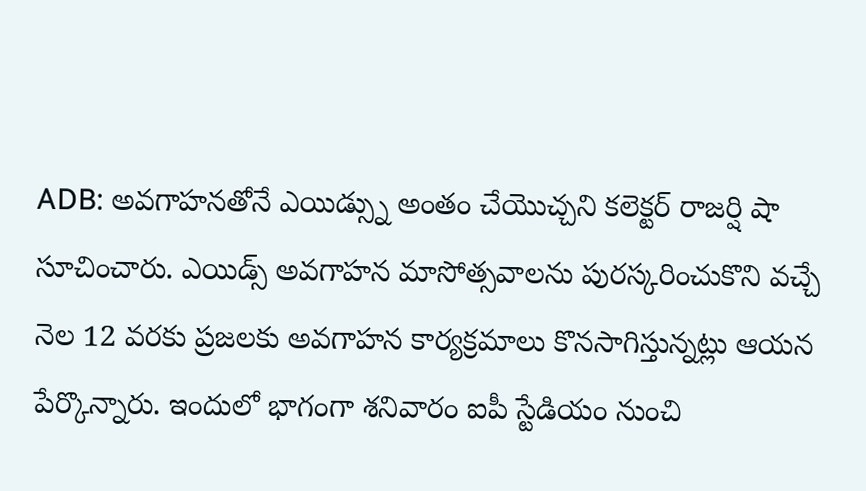ADB: అవగాహనతోనే ఎయిడ్స్ను అంతం చేయొచ్చని కలెక్టర్ రాజర్షి షా సూచించారు. ఎయిడ్స్ అవగాహన మాసోత్సవాలను పురస్కరించుకొని వచ్చే నెల 12 వరకు ప్రజలకు అవగాహన కార్యక్రమాలు కొనసాగిస్తున్నట్లు ఆయన పేర్కొన్నారు. ఇందులో భాగంగా శనివారం ఐపీ స్టేడియం నుంచి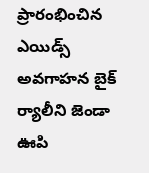ప్రారంభించిన ఎయిడ్స్ అవగాహన బైక్ ర్యాలీని జెండా ఊపి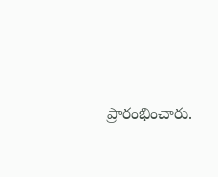ప్రారంభించారు.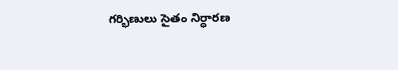గర్భిణులు సైతం నిర్ధారణ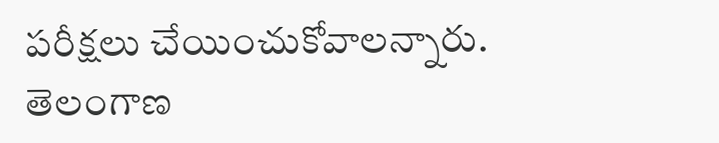పరీక్షలు చేయించుకోవాలన్నారు.
తెలంగాణ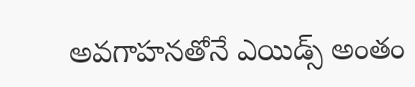అవగాహనతోనే ఎయిడ్స్ అంతం